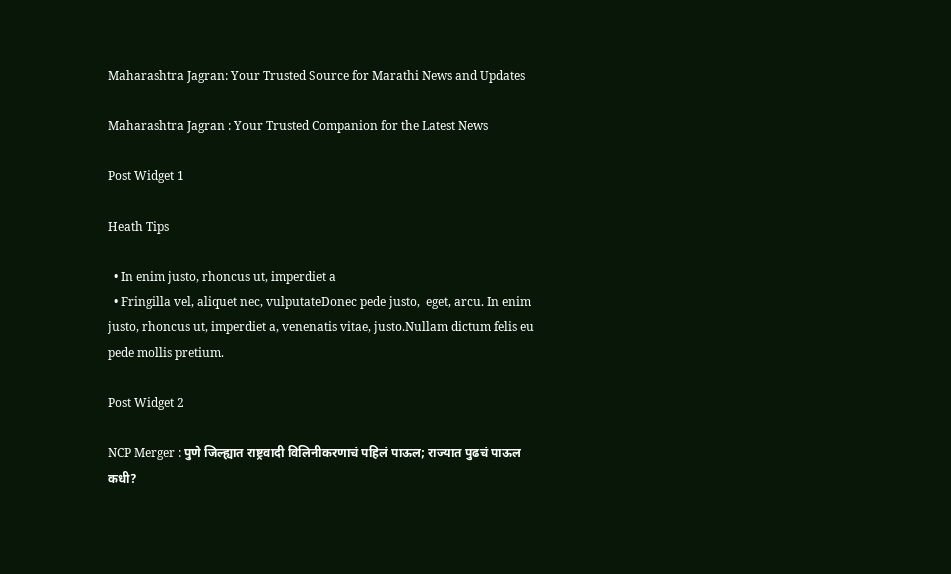Maharashtra Jagran: Your Trusted Source for Marathi News and Updates

Maharashtra Jagran : Your Trusted Companion for the Latest News

Post Widget 1

Heath Tips

  • In enim justo, rhoncus ut, imperdiet a
  • Fringilla vel, aliquet nec, vulputateDonec pede justo,  eget, arcu. In enim justo, rhoncus ut, imperdiet a, venenatis vitae, justo.Nullam dictum felis eu pede mollis pretium.

Post Widget 2

NCP Merger : पुणे जिल्ह्यात राष्ट्रवादी विलिनीकरणाचं पहिलं पाऊल; राज्यात पुढचं पाऊल कधी?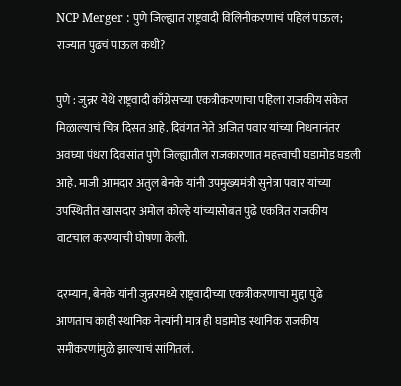NCP Merger : पुणे जिल्ह्यात राष्ट्रवादी विलिनीकरणाचं पहिलं पाऊल; राज्यात पुढचं पाऊल कधी?

पुणे : जुन्नर येथे राष्ट्रवादी काँग्रेसच्या एकत्रीकरणाचा पहिला राजकीय संकेत मिळाल्याचं चित्र दिसत आहे. दिवंगत नेते अजित पवार यांच्या निधनानंतर अवघ्या पंधरा दिवसांत पुणे जिल्ह्यातील राजकारणात महत्त्वाची घडामोड घडली आहे. माजी आमदार अतुल बेनके यांनी उपमुख्यमंत्री सुनेत्रा पवार यांच्या उपस्थितीत खासदार अमोल कोल्हे यांच्यासोबत पुढे एकत्रित राजकीय वाटचाल करण्याची घोषणा केली.

दरम्यान, बेनके यांनी जुन्नरमध्ये राष्ट्रवादीच्या एकत्रीकरणाचा मुद्दा पुढे आणताच काही स्थानिक नेत्यांनी मात्र ही घडामोड स्थानिक राजकीय समीकरणांमुळे झाल्याचं सांगितलं.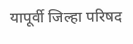यापूर्वी जिल्हा परिषद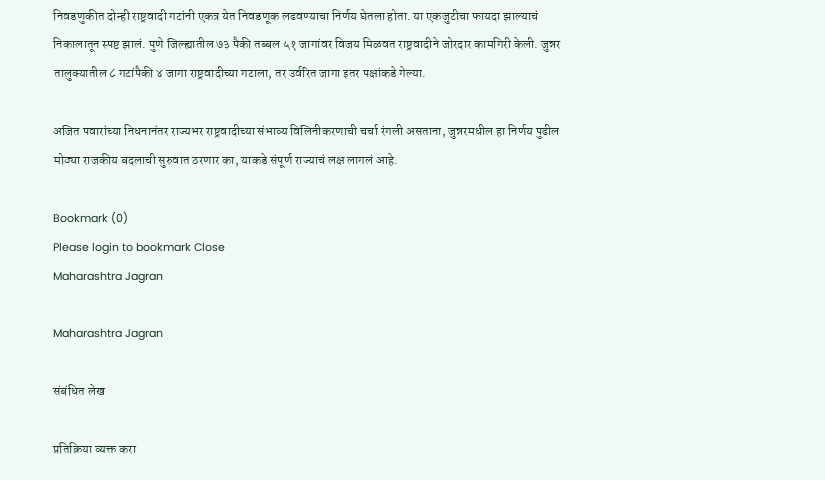निवडणुकीत दोन्ही राष्ट्रवादी गटांनी एकत्र येत निवडणूक लढवण्याचा निर्णय घेतला होता. या एकजुटीचा फायदा झाल्याचं निकालातून स्पष्ट झालं. पुणे जिल्ह्यातील ७३ पैकी तब्बल ५१ जागांवर विजय मिळवत राष्ट्रवादीने जोरदार कामगिरी केली. जुन्नर तालुक्यातील ८ गटांपैकी ४ जागा राष्ट्रवादीच्या गटाला, तर उर्वरित जागा इतर पक्षांकडे गेल्या.

अजित पवारांच्या निधनानंतर राज्यभर राष्ट्रवादीच्या संभाव्य विलिनीकरणाची चर्चा रंगली असताना, जुन्नरमधील हा निर्णय पुढील मोठ्या राजकीय बदलाची सुरुवात ठरणार का, याकडे संपूर्ण राज्याचं लक्ष लागलं आहे.

Bookmark (0)
Please login to bookmark Close
Maharashtra Jagran

Maharashtra Jagran

संबंधित लेख

प्रतिक्रिया व्यक्त करा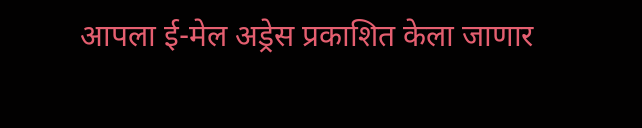आपला ई-मेल अड्रेस प्रकाशित केला जाणार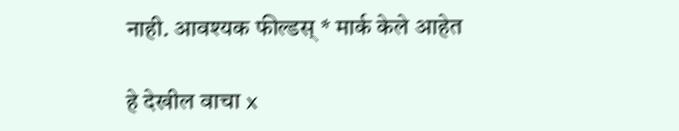नाही. आवश्यक फील्डस् * मार्क केले आहेत

हे देखील वाचा x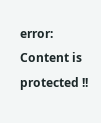error: Content is protected !!